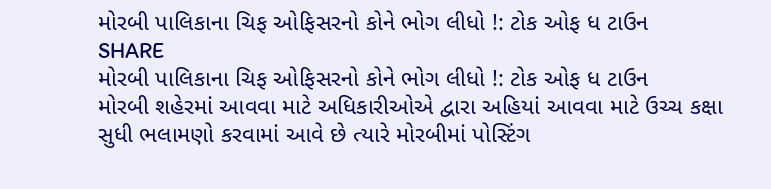મોરબી પાલિકાના ચિફ ઓફિસરનો કોને ભોગ લીધો !: ટોક ઓફ ધ ટાઉન
SHARE
મોરબી પાલિકાના ચિફ ઓફિસરનો કોને ભોગ લીધો !: ટોક ઓફ ધ ટાઉન
મોરબી શહેરમાં આવવા માટે અધિકારીઓએ દ્વારા અહિયાં આવવા માટે ઉચ્ચ કક્ષા સુધી ભલામણો કરવામાં આવે છે ત્યારે મોરબીમાં પોસ્ટિંગ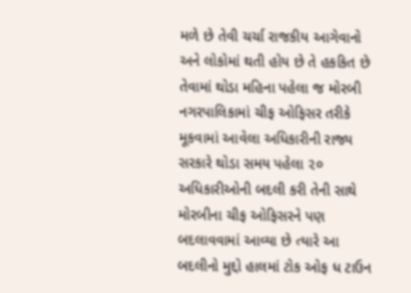મળે છે તેવી ચર્ચા રાજકીય આગેવાનો અને લોકોમાં થતી હોય છે તે હકકિત છે તેવામાં થોડા મહિના પહેલા જ મોરબી નગરપાલિકામાં ચીફ ઓફિસર તરીકે મૂકવામાં આવેલા અધિકારીની રાજ્ય સરકારે થોડા સમય પહેલા ૨૦ અધિકારીઓની બદલી કરી તેની સાથે મોરબીના ચીફ ઓફિસરને પણ બદલાવવામાં આવ્યા છે ત્યારે આ બદલીનો મુદ્દો હાલમાં ટોક ઓફ ધ ટાઉન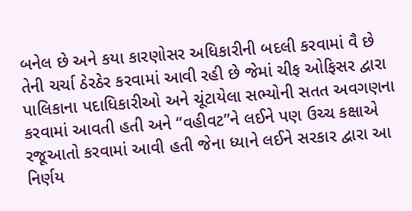બનેલ છે અને કયા કારણોસર અધિકારીની બદલી કરવામાં વૈ છે તેની ચર્ચા ઠેરઠેર કરવામાં આવી રહી છે જેમાં ચીફ ઓફિસર દ્વારા પાલિકાના પદાધિકારીઓ અને ચૂંટાયેલા સભ્યોની સતત અવગણના કરવામાં આવતી હતી અને “વહીવટ”ને લઈને પણ ઉચ્ચ કક્ષાએ રજૂઆતો કરવામાં આવી હતી જેના ધ્યાને લઈને સરકાર દ્વારા આ નિર્ણય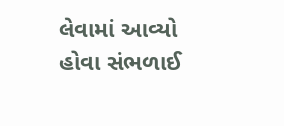લેવામાં આવ્યો હોવા સંભળાઈ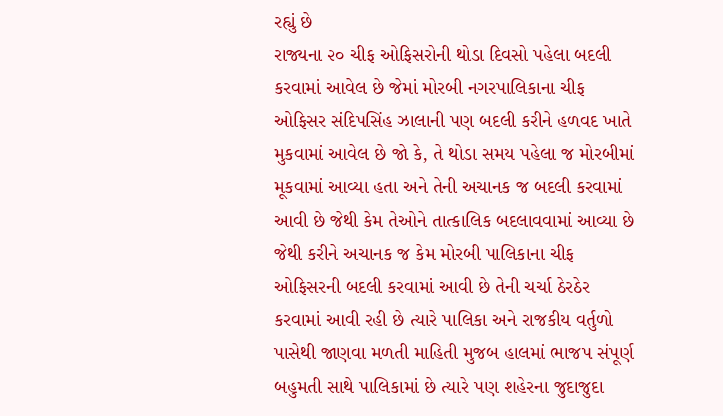રહ્યું છે
રાજ્યના ૨૦ ચીફ ઓફિસરોની થોડા દિવસો પહેલા બદલી કરવામાં આવેલ છે જેમાં મોરબી નગરપાલિકાના ચીફ ઓફિસર સંદિપસિંહ ઝાલાની પણ બદલી કરીને હળવદ ખાતે મુકવામાં આવેલ છે જો કે, તે થોડા સમય પહેલા જ મોરબીમાં મૂકવામાં આવ્યા હતા અને તેની અચાનક જ બદલી કરવામાં આવી છે જેથી કેમ તેઓને તાત્કાલિક બદલાવવામાં આવ્યા છે જેથી કરીને અચાનક જ કેમ મોરબી પાલિકાના ચીફ ઓફિસરની બદલી કરવામાં આવી છે તેની ચર્ચા ઠેરઠેર કરવામાં આવી રહી છે ત્યારે પાલિકા અને રાજકીય વર્તુળો પાસેથી જાણવા મળતી માહિતી મુજબ હાલમાં ભાજપ સંપૂર્ણ બહુમતી સાથે પાલિકામાં છે ત્યારે પણ શહેરના જુદાજુદા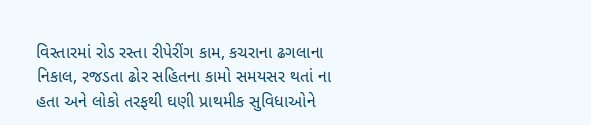વિસ્તારમાં રોડ રસ્તા રીપેરીંગ કામ, કચરાના ઢગલાના નિકાલ, રજડતા ઢોર સહિતના કામો સમયસર થતાં ના હતા અને લોકો તરફથી ઘણી પ્રાથમીક સુવિધાઓને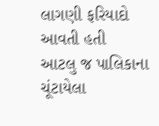લાગણી ફરિયાદો આવતી હતી
આટલુ જ પાલિકાના ચૂંટાયેલા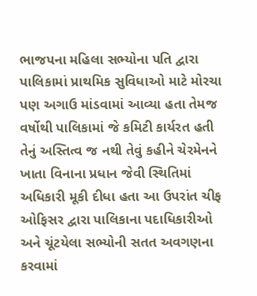ભાજપના મહિલા સભ્યોના પતિ દ્વારા પાલિકામાં પ્રાથમિક સુવિધાઓ માટે મોરચા પણ અગાઉ માંડવામાં આવ્યા હતા તેમજ વર્ષોથી પાલિકામાં જે કમિટી કાર્યરત હતી તેનું અસ્તિત્વ જ નથી તેવું કહીને ચેરમેનને ખાતા વિનાના પ્રધાન જેવી સ્થિતિમાં અધિકારી મૂકી દીધા હતા આ ઉપરાંત ચીફ ઓફિસર દ્વારા પાલિકાના પદાધિકારીઓ અને ચૂંટયેલા સભ્યોની સતત અવગણના કરવામાં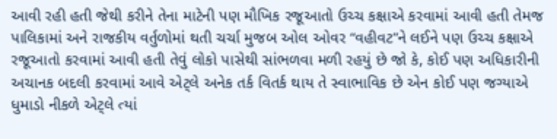આવી રહી હતી જેથી કરીને તેના માટેની પણ મૌખિક રજૂઆતો ઉચ્ચ કક્ષાએ કરવામાં આવી હતી તેમજ પાલિકામાં અને રાજકીય વર્તુળોમાં થતી ચર્ચા મુજબ ઓલ ઓવર “વહીવટ”ને લઈને પણ ઉચ્ચ કક્ષાએ રજૂઆતો કરવામાં આવી હતી તેવું લોકો પાસેથી સાંભળવા મળી રહયું છે જો કે, કોઈ પણ અધિકારીની અચાનક બદલી કરવામાં આવે એટ્લે અનેક તર્ક વિતર્ક થાય તે સ્વાભાવિક છે એન કોઈ પણ જગ્યાએ ધુમાડો નીકળે એટ્લે ત્યાં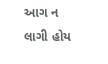આગ ન લાગી હોય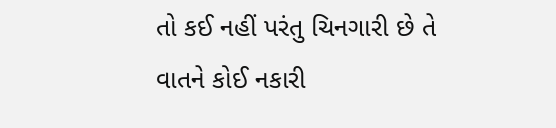તો કઈ નહીં પરંતુ ચિનગારી છે તે વાતને કોઈ નકારી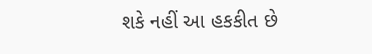શકે નહીં આ હકકીત છે